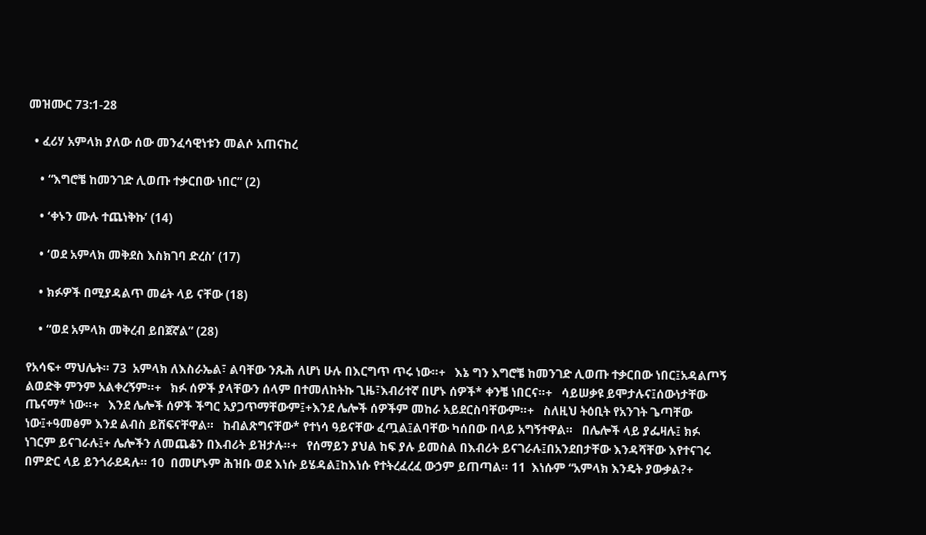መዝሙር 73:1-28

  • ፈሪሃ አምላክ ያለው ሰው መንፈሳዊነቱን መልሶ አጠናከረ

    • “እግሮቼ ከመንገድ ሊወጡ ተቃርበው ነበር” (2)

    • ‘ቀኑን ሙሉ ተጨነቅኩ’ (14)

    • ‘ወደ አምላክ መቅደስ እስክገባ ድረስ’ (17)

    • ክፉዎች በሚያዳልጥ መሬት ላይ ናቸው (18)

    • “ወደ አምላክ መቅረብ ይበጀኛል” (28)

የአሳፍ+ ማህሌት። 73  አምላክ ለእስራኤል፣ ልባቸው ንጹሕ ለሆነ ሁሉ በእርግጥ ጥሩ ነው።+   እኔ ግን እግሮቼ ከመንገድ ሊወጡ ተቃርበው ነበር፤አዳልጦኝ ልወድቅ ምንም አልቀረኝም።+   ክፉ ሰዎች ያላቸውን ሰላም በተመለከትኩ ጊዜ፣እብሪተኛ በሆኑ ሰዎች* ቀንቼ ነበርና።+   ሳይሠቃዩ ይሞታሉና፤ሰውነታቸው ጤናማ* ነው።+   እንደ ሌሎች ሰዎች ችግር አያጋጥማቸውም፤+እንደ ሌሎች ሰዎችም መከራ አይደርስባቸውም።+   ስለዚህ ትዕቢት የአንገት ጌጣቸው ነው፤+ዓመፅም እንደ ልብስ ይሸፍናቸዋል።   ከብልጽግናቸው* የተነሳ ዓይናቸው ፈጧል፤ልባቸው ካሰበው በላይ አግኝተዋል።   በሌሎች ላይ ያፌዛሉ፤ ክፉ ነገርም ይናገራሉ፤+ ሌሎችን ለመጨቆን በእብሪት ይዝታሉ።+   የሰማይን ያህል ከፍ ያሉ ይመስል በእብሪት ይናገራሉ፤በአንደበታቸው እንዳሻቸው እየተናገሩ በምድር ላይ ይንጎራደዳሉ። 10  በመሆኑም ሕዝቡ ወደ እነሱ ይሄዳል፤ከእነሱ የተትረፈረፈ ውኃም ይጠጣል። 11  እነሱም “አምላክ እንዴት ያውቃል?+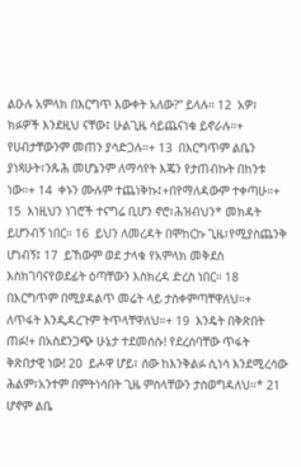ልዑሉ አምላክ በእርግጥ እውቀት አለው?” ይላሉ። 12  አዎ፣ ክፉዎች እንደዚህ ናቸው፤ ሁልጊዜ ሳይጨናነቁ ይኖራሉ።+ የሀብታቸውንም መጠን ያሳድጋሉ።+ 13  በእርግጥም ልቤን ያነጻሁት፣ንጹሕ መሆኔንም ለማሳየት እጄን የታጠብኩት በከንቱ ነው።+ 14  ቀኑን ሙሉም ተጨነቅኩ፤+በየማለዳውም ተቀጣሁ።+ 15  እነዚህን ነገሮች ተናግሬ ቢሆን ኖሮ፣ሕዝብህን* መክዳት ይሆንብኝ ነበር። 16  ይህን ለመረዳት በሞከርኩ ጊዜ፣የሚያስጨንቅ ሆነብኝ፤ 17  ይኸውም ወደ ታላቁ የአምላክ መቅደስ እስክገባናየወደፊት ዕጣቸውን እስክረዳ ድረስ ነበር። 18  በእርግጥም በሚያዳልጥ መሬት ላይ ታስቀምጣቸዋለህ።+ ለጥፋት እንዲዳረጉም ትጥላቸዋለህ።+ 19  እንዴት በቅጽበት ጠፉ!+ በአስደንጋጭ ሁኔታ ተደመሰሱ! የደረሰባቸው ጥፋት ቅጽበታዊ ነው! 20  ይሖዋ ሆይ፣ ሰው ከእንቅልፉ ሲነሳ እንደሚረሳው ሕልም፣አንተም በምትነሳበት ጊዜ ምስላቸውን ታስወግዳለህ።* 21  ሆኖም ልቤ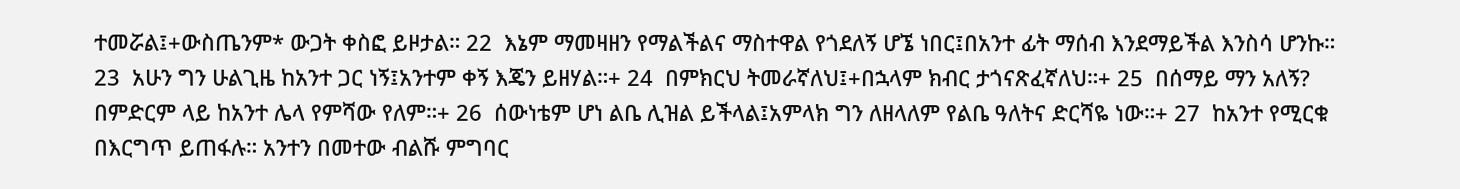ተመሯል፤+ውስጤንም* ውጋት ቀስፎ ይዞታል። 22  እኔም ማመዛዘን የማልችልና ማስተዋል የጎደለኝ ሆኜ ነበር፤በአንተ ፊት ማሰብ እንደማይችል እንስሳ ሆንኩ። 23  አሁን ግን ሁልጊዜ ከአንተ ጋር ነኝ፤አንተም ቀኝ እጄን ይዘሃል።+ 24  በምክርህ ትመራኛለህ፤+በኋላም ክብር ታጎናጽፈኛለህ።+ 25  በሰማይ ማን አለኝ? በምድርም ላይ ከአንተ ሌላ የምሻው የለም።+ 26  ሰውነቴም ሆነ ልቤ ሊዝል ይችላል፤አምላክ ግን ለዘላለም የልቤ ዓለትና ድርሻዬ ነው።+ 27  ከአንተ የሚርቁ በእርግጥ ይጠፋሉ። አንተን በመተው ብልሹ ምግባር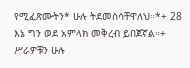የሚፈጽሙትን* ሁሉ ትደመስሳቸዋለህ።*+ 28  እኔ ግን ወደ አምላክ መቅረብ ይበጀኛል።+ ሥራዎቹን ሁሉ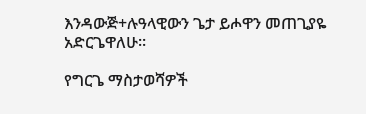እንዳውጅ+ሉዓላዊውን ጌታ ይሖዋን መጠጊያዬ አድርጌዋለሁ።

የግርጌ ማስታወሻዎች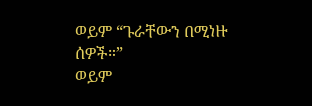ወይም “ጉራቸውን በሚነዙ ሰዎች።”
ወይም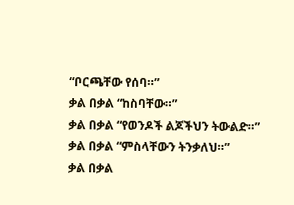“ቦርጫቸው የሰባ።”
ቃል በቃል “ከስባቸው።”
ቃል በቃል “የወንዶች ልጆችህን ትውልድ።”
ቃል በቃል “ምስላቸውን ትንቃለህ።”
ቃል በቃል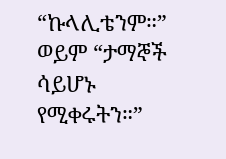“ኩላሊቴንም።”
ወይም “ታማኞች ሳይሆኑ የሚቀሩትን።”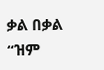ቃል በቃል “ዝም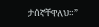ታሰኛቸዋለህ።”